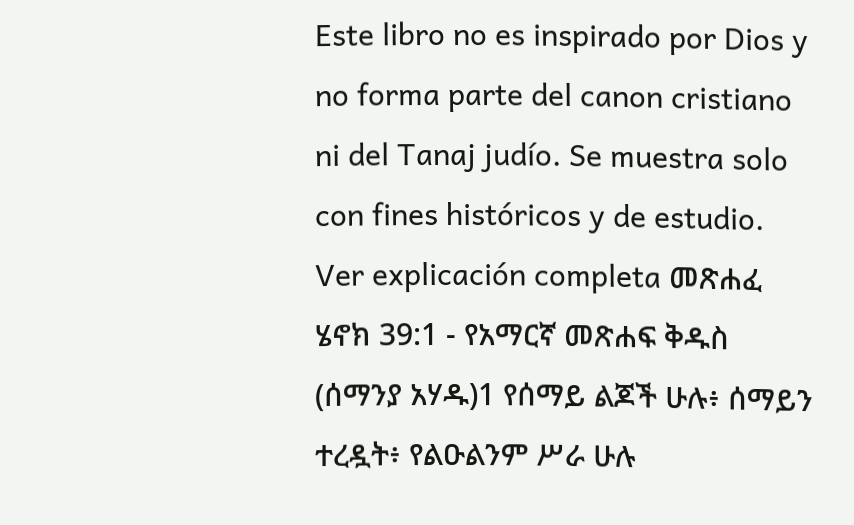Este libro no es inspirado por Dios y no forma parte del canon cristiano ni del Tanaj judío. Se muestra solo con fines históricos y de estudio. Ver explicación completa መጽሐፈ ሄኖክ 39:1 - የአማርኛ መጽሐፍ ቅዱስ (ሰማንያ አሃዱ)1 የሰማይ ልጆች ሁሉ፥ ሰማይን ተረዷት፥ የልዑልንም ሥራ ሁሉ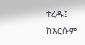ተረዱ፤ ከእርሱም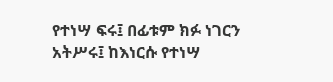የተነሣ ፍሩ፤ በፊቱም ክፉ ነገርን አትሥሩ፤ ከእነርሱ የተነሣ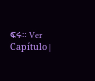ፍሩ። Ver Capítulo |